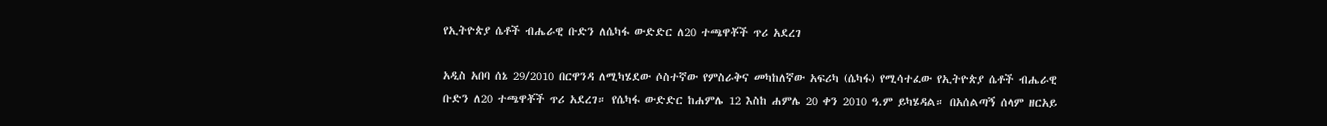የኢትዮጵያ ሴቶች ብሔራዊ ቡድን ለሴካፋ ውድድር ለ20 ተጫዋቾች ጥሪ አደረገ

አዲስ አበባ ሰኔ 29/2010 በርዋንዳ ለሚካሄደው ሶስተኛው የምስራቅና መካከለኛው አፍሪካ (ሴካፋ) የሚሳተፈው የኢትዮጵያ ሴቶች ብሔራዊ ቡድን ለ20 ተጫዋቾች ጥሪ አደረገ። የሴካፋ ውድድር ከሐምሌ 12 እስከ ሐምሌ 20 ቀን 2010 ዓ.ም ይካሄዳል። በአሰልጣኝ ሰላም ዘርአይ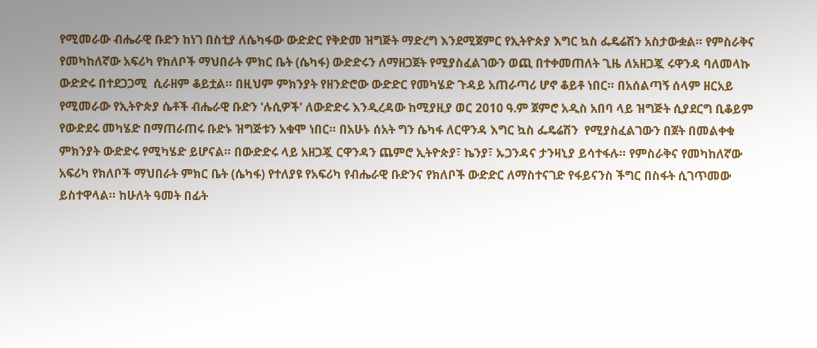የሚመራው ብሔራዊ ቡድን ከነገ በስቲያ ለሴካፋው ውድድር የቅድመ ዝግጅት ማድረግ እንደሚጀምር የኢትዮጵያ እግር ኳስ ፌዴሬሽን አስታውቋል። የምስራቅና የመካከለኛው አፍሪካ የክለቦች ማህበራት ምክር ቤት (ሴካፋ) ውድድሩን ለማዘጋጀት የሚያስፈልገውን ወጪ በተቀመጠለት ጊዜ ለአዘጋጇ ሩዋንዳ ባለመላኩ ውድድሩ በተደጋጋሚ  ሲራዘም ቆይቷል። በዚህም ምክንያት የዘንድሮው ውድድር የመካሄድ ጉዳይ አጠራጣሪ ሆኖ ቆይቶ ነበር። በአሰልጣኝ ሰላም ዘርአይ የሚመራው የኢትዮጵያ ሴቶች ብሔራዊ ቡድን 'ሉሲዎች' ለውድድሩ እንዲረዳው ከሚያዚያ ወር 2010 ዓ.ም ጀምሮ አዲስ አበባ ላይ ዝግጅት ሲያደርግ ቢቆይም የውድደሩ መካሄድ በማጠራጠሩ ቡድኑ ዝግጅቱን አቁሞ ነበር። በአሁኑ ሰአት ግን ሴካፋ ለርዋንዳ እግር ኳስ ፌዴሬሽን  የሚያስፈልገውን በጀት በመልቀቁ ምክንያት ውድድሩ የሚካሄድ ይሆናል። በውድድሩ ላይ አዘጋጇ ርዋንዳን ጨምሮ ኢትዮጵያ፣ ኬንያ፣ ኡጋንዳና ታንዛኒያ ይሳተፋሉ። የምስራቅና የመካከለኛው አፍሪካ የክለቦች ማህበራት ምክር ቤት (ሴካፋ) የተለያዩ የአፍሪካ የብሔራዊ ቡድንና የክለቦች ውድድር ለማስተናገድ የፋይናንስ ችግር በስፋት ሲገጥመው ይስተዋላል። ከሁለት ዓመት በፊት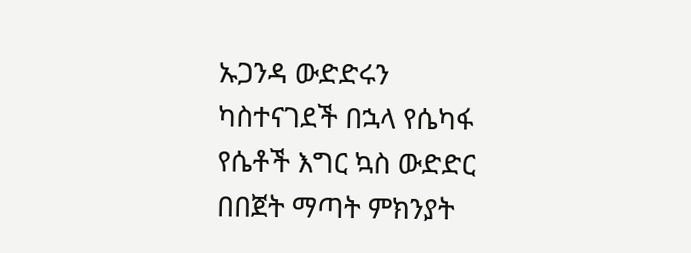ኡጋንዳ ውድድሩን ካስተናገደች በኋላ የሴካፋ የሴቶች እግር ኳስ ውድድር በበጀት ማጣት ምክንያት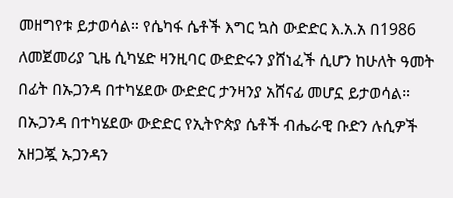መዘግየቱ ይታወሳል። የሴካፋ ሴቶች እግር ኳስ ውድድር እ.አ.አ በ1986 ለመጀመሪያ ጊዜ ሲካሄድ ዛንዚባር ውድድሩን ያሸነፈች ሲሆን ከሁለት ዓመት በፊት በኡጋንዳ በተካሄደው ውድድር ታንዛንያ አሸናፊ መሆኗ ይታወሳል። በኡጋንዳ በተካሄደው ውድድር የኢትዮጵያ ሴቶች ብሔራዊ ቡድን ሉሲዎች አዘጋጇ ኡጋንዳን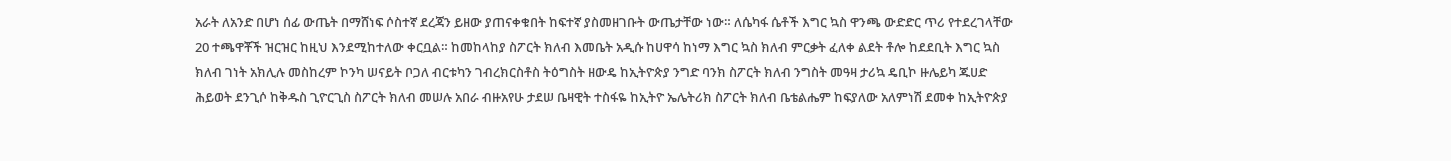አራት ለአንድ በሆነ ሰፊ ውጤት በማሸነፍ ሶስተኛ ደረጃን ይዘው ያጠናቀቁበት ከፍተኛ ያስመዘገቡት ውጤታቸው ነው። ለሴካፋ ሴቶች እግር ኳስ ዋንጫ ውድድር ጥሪ የተደረገላቸው 20 ተጫዋቾች ዝርዝር ከዚህ እንደሚከተለው ቀርቧል። ከመከላከያ ስፖርት ክለብ እመቤት አዲሱ ከሀዋሳ ከነማ እግር ኳስ ክለብ ምርቃት ፈለቀ ልደት ቶሎ ከደደቢት እግር ኳስ ክለብ ገነት አክሊሉ መስከረም ኮንካ ሠናይት ቦጋለ ብርቱካን ገብረክርስቶስ ትዕግስት ዘውዴ ከኢትዮጵያ ንግድ ባንክ ስፖርት ክለብ ንግስት መዓዛ ታሪኳ ዴቢኮ ዙሌይካ ጁሀድ ሕይወት ደንጊሶ ከቅዱስ ጊዮርጊስ ስፖርት ክለብ መሠሉ አበራ ብዙአየሁ ታደሠ ቤዛዊት ተስፋዬ ከኢትዮ ኤሌትሪክ ስፖርት ክለብ ቤቴልሔም ከፍያለው አለምነሽ ደመቀ ከኢትዮጵያ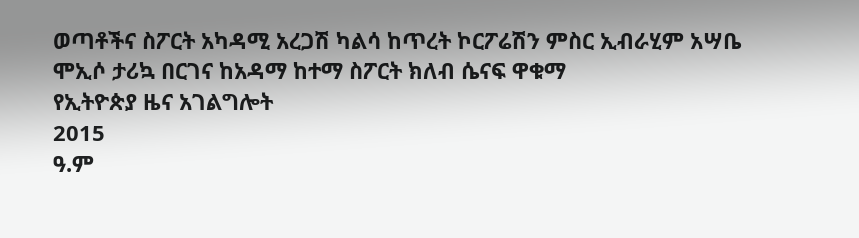ወጣቶችና ስፖርት አካዳሚ አረጋሽ ካልሳ ከጥረት ኮርፖሬሽን ምስር ኢብራሂም አሣቤ ሞኢሶ ታሪኳ በርገና ከአዳማ ከተማ ስፖርት ክለብ ሴናፍ ዋቁማ
የኢትዮጵያ ዜና አገልግሎት
2015
ዓ.ም